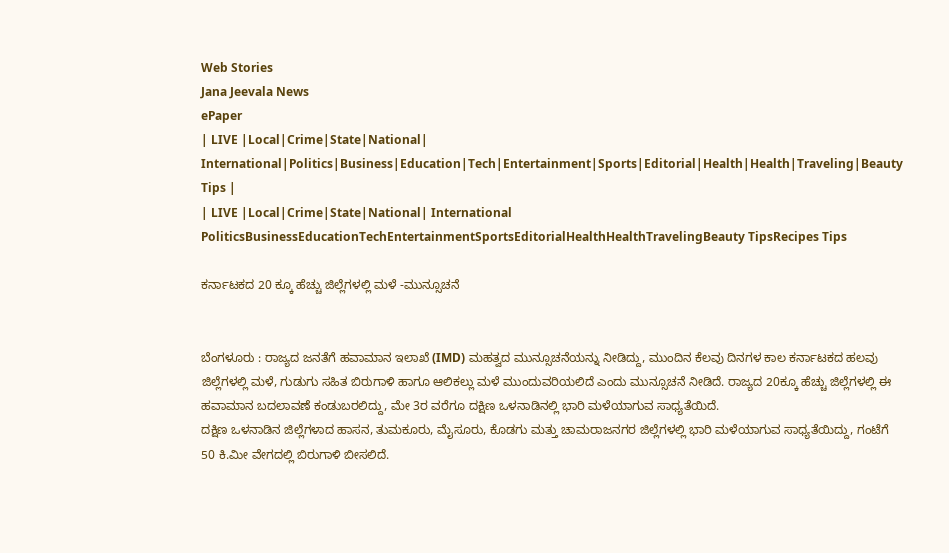Web Stories
Jana Jeevala News
ePaper
| LIVE |Local|Crime|State|National| International|Politics|Business|Education|Tech|Entertainment|Sports|Editorial|Health|Health|Traveling|Beauty Tips |
| LIVE |Local|Crime|State|National| International
PoliticsBusinessEducationTechEntertainmentSportsEditorialHealthHealthTravelingBeauty TipsRecipes Tips

ಕರ್ನಾಟಕದ 20 ಕ್ಕೂ ಹೆಚ್ಚು ಜಿಲ್ಲೆಗಳಲ್ಲಿ ಮಳೆ -ಮುನ್ಸೂಚನೆ


ಬೆಂಗಳೂರು : ರಾಜ್ಯದ ಜನತೆಗೆ ಹವಾಮಾನ ಇಲಾಖೆ (IMD) ಮಹತ್ವದ ಮುನ್ಸೂಚನೆಯನ್ನು ನೀಡಿದ್ದು, ಮುಂದಿನ ಕೆಲವು ದಿನಗಳ ಕಾಲ ಕರ್ನಾಟಕದ ಹಲವು ಜಿಲ್ಲೆಗಳಲ್ಲಿ ಮಳೆ, ಗುಡುಗು ಸಹಿತ ಬಿರುಗಾಳಿ ಹಾಗೂ ಆಲಿಕಲ್ಲು ಮಳೆ ಮುಂದುವರಿಯಲಿದೆ ಎಂದು ಮುನ್ಸೂಚನೆ ನೀಡಿದೆ. ರಾಜ್ಯದ 20ಕ್ಕೂ ಹೆಚ್ಚು ಜಿಲ್ಲೆಗಳಲ್ಲಿ ಈ ಹವಾಮಾನ ಬದಲಾವಣೆ ಕಂಡುಬರಲಿದ್ದು, ಮೇ 3ರ ವರೆಗೂ ದಕ್ಷಿಣ ಒಳನಾಡಿನಲ್ಲಿ ಭಾರಿ ಮಳೆಯಾಗುವ ಸಾಧ್ಯತೆಯಿದೆ.
ದಕ್ಷಿಣ ಒಳನಾಡಿನ ಜಿಲ್ಲೆಗಳಾದ ಹಾಸನ, ತುಮಕೂರು, ಮೈಸೂರು, ಕೊಡಗು ಮತ್ತು ಚಾಮರಾಜನಗರ ಜಿಲ್ಲೆಗಳಲ್ಲಿ ಭಾರಿ ಮಳೆಯಾಗುವ ಸಾಧ್ಯತೆಯಿದ್ದು, ಗಂಟೆಗೆ 50 ಕಿ.ಮೀ ವೇಗದಲ್ಲಿ ಬಿರುಗಾಳಿ ಬೀಸಲಿದೆ.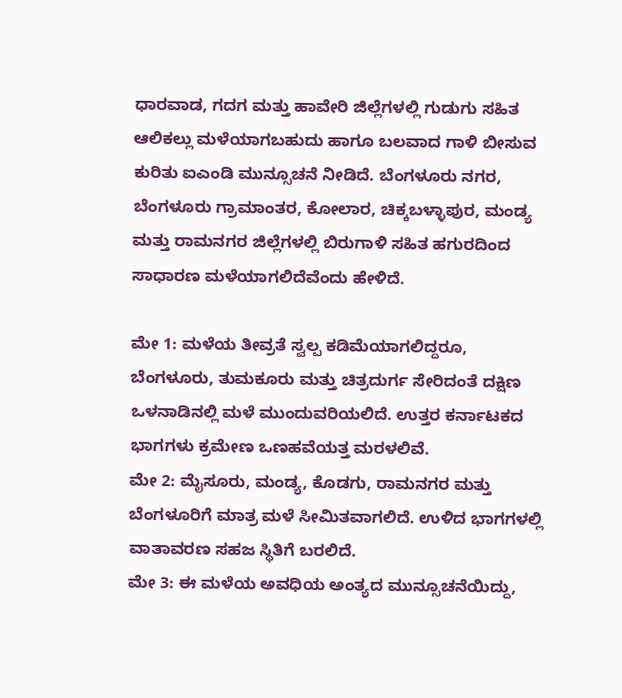ಧಾರವಾಡ, ಗದಗ ಮತ್ತು ಹಾವೇರಿ ಜಿಲ್ಲೆಗಳಲ್ಲಿ ಗುಡುಗು ಸಹಿತ ಆಲಿಕಲ್ಲು ಮಳೆಯಾಗಬಹುದು ಹಾಗೂ ಬಲವಾದ ಗಾಳಿ ಬೀಸುವ ಕುರಿತು ಐಎಂಡಿ ಮುನ್ಸೂಚನೆ ನೀಡಿದೆ. ಬೆಂಗಳೂರು ನಗರ, ಬೆಂಗಳೂರು ಗ್ರಾಮಾಂತರ, ಕೋಲಾರ, ಚಿಕ್ಕಬಳ್ಳಾಪುರ, ಮಂಡ್ಯ ಮತ್ತು ರಾಮನಗರ ಜಿಲ್ಲೆಗಳಲ್ಲಿ ಬಿರುಗಾಳಿ ಸಹಿತ ಹಗುರದಿಂದ ಸಾಧಾರಣ ಮಳೆಯಾಗಲಿದೆವೆಂದು ಹೇಳಿದೆ.

ಮೇ 1: ಮಳೆಯ ತೀವ್ರತೆ ಸ್ವಲ್ಪ ಕಡಿಮೆಯಾಗಲಿದ್ದರೂ, ಬೆಂಗಳೂರು, ತುಮಕೂರು ಮತ್ತು ಚಿತ್ರದುರ್ಗ ಸೇರಿದಂತೆ ದಕ್ಷಿಣ ಒಳನಾಡಿನಲ್ಲಿ ಮಳೆ ಮುಂದುವರಿಯಲಿದೆ. ಉತ್ತರ ಕರ್ನಾಟಕದ ಭಾಗಗಳು ಕ್ರಮೇಣ ಒಣಹವೆಯತ್ತ ಮರಳಲಿವೆ.
ಮೇ 2: ಮೈಸೂರು, ಮಂಡ್ಯ, ಕೊಡಗು, ರಾಮನಗರ ಮತ್ತು ಬೆಂಗಳೂರಿಗೆ ಮಾತ್ರ ಮಳೆ ಸೀಮಿತವಾಗಲಿದೆ. ಉಳಿದ ಭಾಗಗಳಲ್ಲಿ ವಾತಾವರಣ ಸಹಜ ಸ್ಥಿತಿಗೆ ಬರಲಿದೆ.
ಮೇ 3: ಈ ಮಳೆಯ ಅವಧಿಯ ಅಂತ್ಯದ ಮುನ್ಸೂಚನೆಯಿದ್ದು,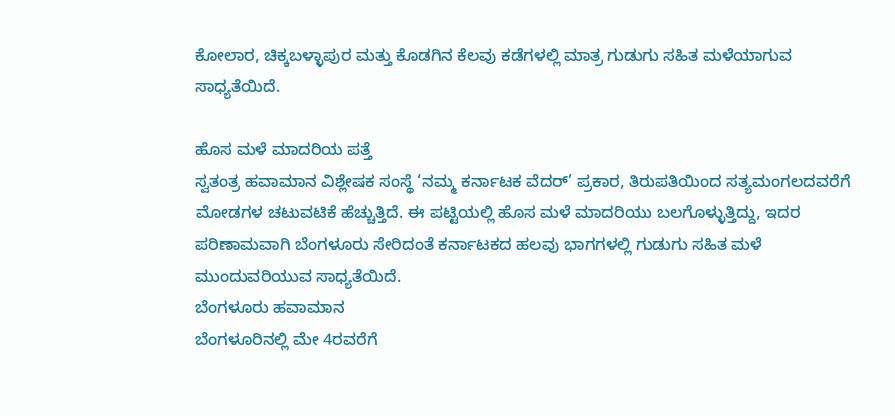ಕೋಲಾರ, ಚಿಕ್ಕಬಳ್ಳಾಪುರ ಮತ್ತು ಕೊಡಗಿನ ಕೆಲವು ಕಡೆಗಳಲ್ಲಿ ಮಾತ್ರ ಗುಡುಗು ಸಹಿತ ಮಳೆಯಾಗುವ ಸಾಧ್ಯತೆಯಿದೆ.

ಹೊಸ ಮಳೆ ಮಾದರಿಯ ಪತ್ತೆ
ಸ್ವತಂತ್ರ ಹವಾಮಾನ ವಿಶ್ಲೇಷಕ ಸಂಸ್ಥೆ ‘ನಮ್ಮ ಕರ್ನಾಟಕ ವೆದರ್’ ಪ್ರಕಾರ, ತಿರುಪತಿಯಿಂದ ಸತ್ಯಮಂಗಲದವರೆಗೆ ಮೋಡಗಳ ಚಟುವಟಿಕೆ ಹೆಚ್ಚುತ್ತಿದೆ. ಈ ಪಟ್ಟಿಯಲ್ಲಿ ಹೊಸ ಮಳೆ ಮಾದರಿಯು ಬಲಗೊಳ್ಳುತ್ತಿದ್ದು, ಇದರ ಪರಿಣಾಮವಾಗಿ ಬೆಂಗಳೂರು ಸೇರಿದಂತೆ ಕರ್ನಾಟಕದ ಹಲವು ಭಾಗಗಳಲ್ಲಿ ಗುಡುಗು ಸಹಿತ ಮಳೆ ಮುಂದುವರಿಯುವ ಸಾಧ್ಯತೆಯಿದೆ.
ಬೆಂಗಳೂರು ಹವಾಮಾನ
ಬೆಂಗಳೂರಿನಲ್ಲಿ ಮೇ 4ರವರೆಗೆ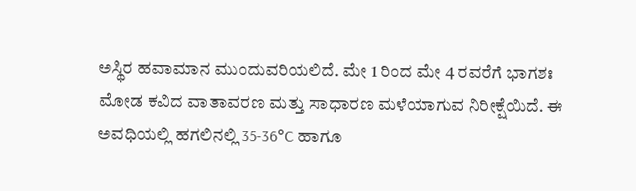ಅಸ್ಥಿರ ಹವಾಮಾನ ಮುಂದುವರಿಯಲಿದೆ. ಮೇ 1 ರಿಂದ ಮೇ 4 ರವರೆಗೆ ಭಾಗಶಃ ಮೋಡ ಕವಿದ ವಾತಾವರಣ ಮತ್ತು ಸಾಧಾರಣ ಮಳೆಯಾಗುವ ನಿರೀಕ್ಷೆಯಿದೆ. ಈ ಅವಧಿಯಲ್ಲಿ ಹಗಲಿನಲ್ಲಿ 35-36°C ಹಾಗೂ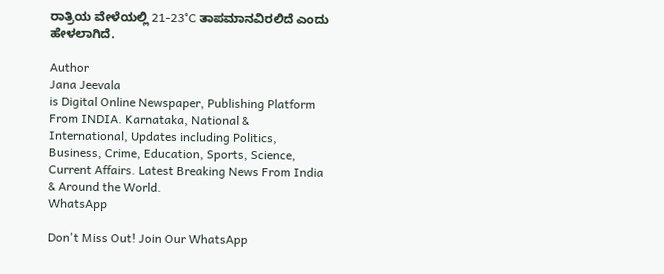ರಾತ್ರಿಯ ವೇಳೆಯಲ್ಲಿ 21-23°C ತಾಪಮಾನವಿರಲಿದೆ ಎಂದು ಹೇಳಲಾಗಿದೆ.

Author
Jana Jeevala
is Digital Online Newspaper, Publishing Platform From INDIA. Karnataka, National & International, Updates including Politics, Business, Crime, Education, Sports, Science, Current Affairs. Latest Breaking News From India & Around the World.
WhatsApp

Don't Miss Out! Join Our WhatsApp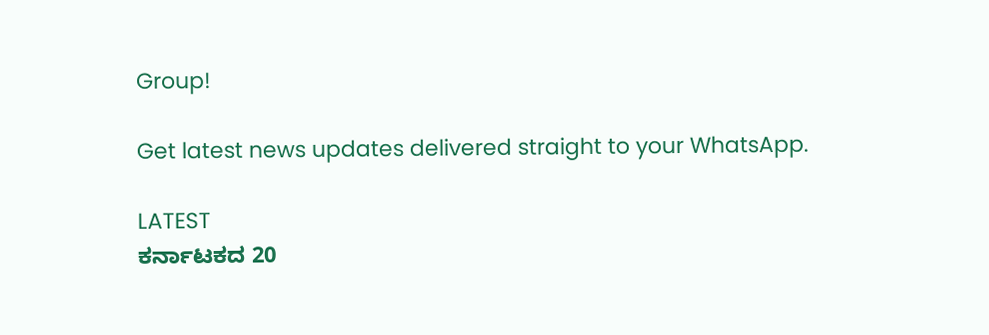Group!

Get latest news updates delivered straight to your WhatsApp.

LATEST
ಕರ್ನಾಟಕದ 20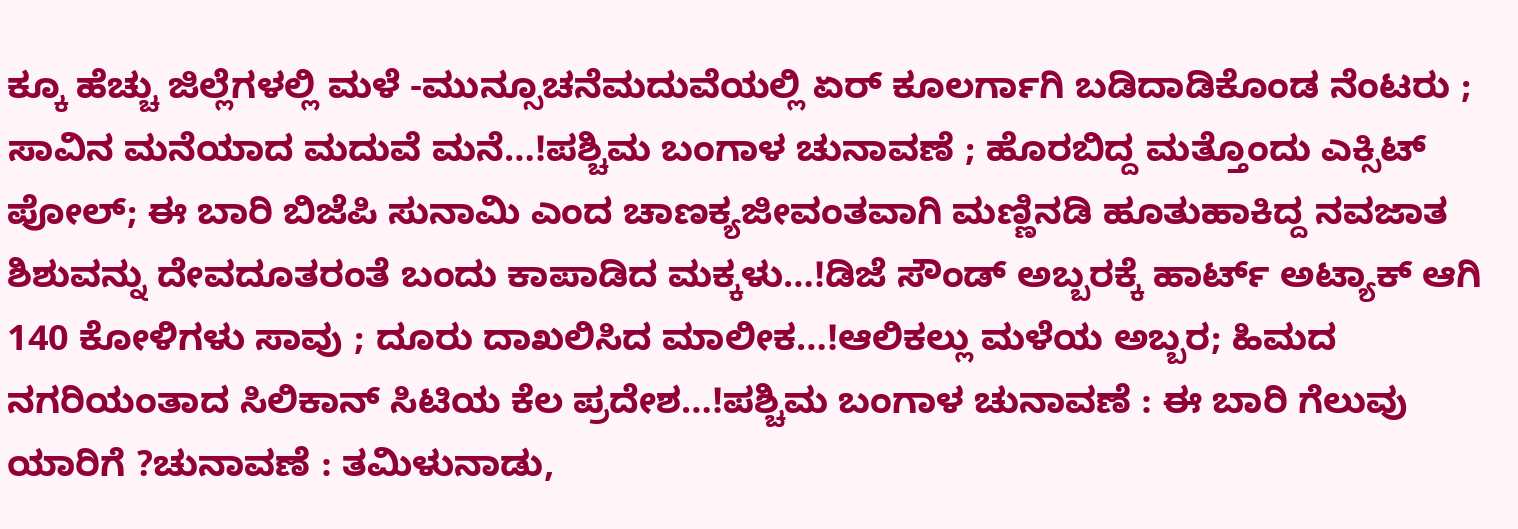ಕ್ಕೂ ಹೆಚ್ಚು ಜಿಲ್ಲೆಗಳಲ್ಲಿ ಮಳೆ -ಮುನ್ಸೂಚನೆಮದುವೆಯಲ್ಲಿ ಏರ್‌ ಕೂಲರ್ಗಾಗಿ ಬಡಿದಾಡಿಕೊಂಡ ನೆಂಟರು ; ಸಾವಿನ ಮನೆಯಾದ ಮದುವೆ ಮನೆ…!ಪಶ್ಚಿಮ ಬಂಗಾಳ ಚುನಾವಣೆ ; ಹೊರಬಿದ್ದ ಮತ್ತೊಂದು ಎಕ್ಸಿಟ್‌ ಪೋಲ್‌; ಈ ಬಾರಿ ಬಿಜೆಪಿ ಸುನಾಮಿ ಎಂದ ಚಾಣಕ್ಯಜೀವಂತವಾಗಿ ಮಣ್ಣಿನಡಿ ಹೂತುಹಾಕಿದ್ದ ನವಜಾತ ಶಿಶುವನ್ನು ದೇವದೂತರಂತೆ ಬಂದು ಕಾಪಾಡಿದ ಮಕ್ಕಳು…!ಡಿಜೆ ಸೌಂಡ್ ಅಬ್ಬರಕ್ಕೆ ಹಾರ್ಟ್ ಅಟ್ಯಾಕ್ ಆಗಿ 140 ಕೋಳಿಗಳು ಸಾವು ; ದೂರು ದಾಖಲಿಸಿದ ಮಾಲೀಕ…!ಆಲಿಕಲ್ಲು ಮಳೆಯ ಅಬ್ಬರ; ಹಿಮದ ನಗರಿಯಂತಾದ ಸಿಲಿಕಾನ್ ಸಿಟಿಯ ಕೆಲ ಪ್ರದೇಶ…!ಪಶ್ಚಿಮ ಬಂಗಾಳ ಚುನಾವಣೆ : ಈ ಬಾರಿ ಗೆಲುವು ಯಾರಿಗೆ ?ಚುನಾವಣೆ : ತಮಿಳುನಾಡು,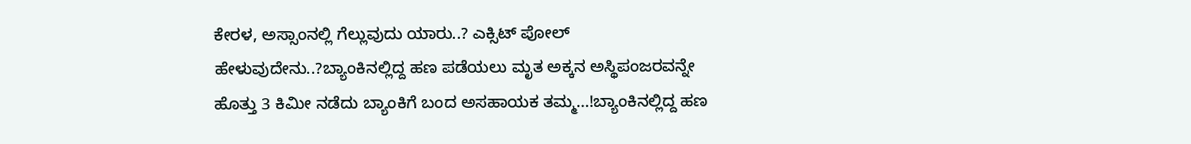ಕೇರಳ, ಅಸ್ಸಾಂನಲ್ಲಿ ಗೆಲ್ಲುವುದು ಯಾರು..? ಎಕ್ಸಿಟ್‌ ಪೋಲ್‌ ಹೇಳುವುದೇನು..?ಬ್ಯಾಂಕಿನಲ್ಲಿದ್ದ ಹಣ ಪಡೆಯಲು ಮೃತ ಅಕ್ಕನ ಅಸ್ಥಿಪಂಜರವನ್ನೇ ಹೊತ್ತು 3 ಕಿಮೀ ನಡೆದು ಬ್ಯಾಂಕಿಗೆ ಬಂದ ಅಸಹಾಯಕ ತಮ್ಮ…!ಬ್ಯಾಂಕಿನಲ್ಲಿದ್ದ ಹಣ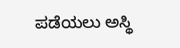ಪಡೆಯಲು ಅಸ್ಥಿ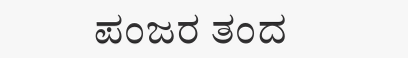ಪಂಜರ ತಂದ